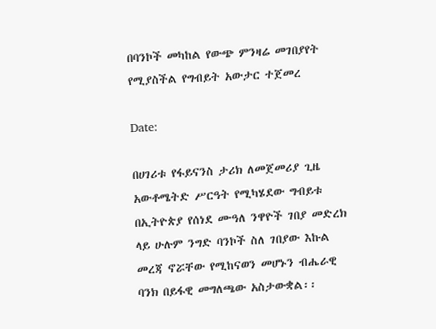በባንኮች መካከል የውጭ ምንዛሬ መገበያየት የሚያስችል የግብይት አውታር ተጀመረ

Date:

በሀገሪቱ የፋይናንስ ታሪክ ለመጀመሪያ ጊዜ አውቶሜትድ ሥርዓት የሚካሄደው ግብይቱ በኢትዮጵያ የሰነደ ሙዓለ ንዋዮች ገበያ መድረክ ላይ ሁሉም ንግድ ባንኮች ስለ ገበያው እኩል መረጃ ኖሯቸው የሚከናወን መሆኑን ብሔራዊ ባንክ በይፋዊ መግለጫው አስታውቋል፡፡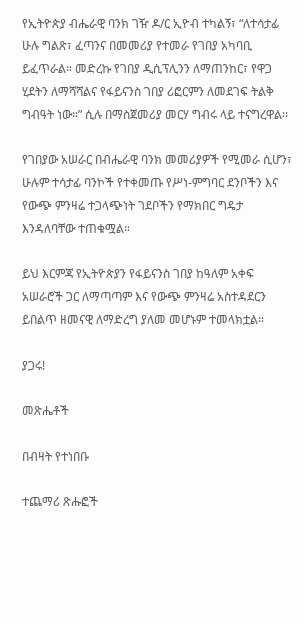የኢትዮጵያ ብሔራዊ ባንክ ገዥ ዶ/ር ኢዮብ ተካልኝ፣ “ለተሳታፊ ሁሉ ግልጽ፣ ፈጣንና በመመሪያ የተመራ የገበያ አካባቢ ይፈጥራል። መድረኩ የገበያ ዲሲፕሊንን ለማጠንከር፣ የዋጋ ሂደትን ለማሻሻልና የፋይናንስ ገበያ ሪፎርምን ለመደገፍ ትልቅ ግብዓት ነው።” ሲሉ በማስጀመሪያ መርሃ ግብሩ ላይ ተናግረዋል፡፡

የገበያው አሠራር በብሔራዊ ባንክ መመሪያዎች የሚመራ ሲሆን፣ ሁሉም ተሳታፊ ባንኮች የተቀመጡ የሥነ-ምግባር ደንቦችን እና የውጭ ምንዛሬ ተጋላጭነት ገደቦችን የማክበር ግዴታ እንዳለባቸው ተጠቁሟል።

ይህ እርምጃ የኢትዮጵያን የፋይናንስ ገበያ ከዓለም አቀፍ አሠራሮች ጋር ለማጣጣም እና የውጭ ምንዛሬ አስተዳደርን ይበልጥ ዘመናዊ ለማድረግ ያለመ መሆኑም ተመላክቷል።

ያጋሩ!

መጽሔቶች

በብዛት የተነበቡ

ተጨማሪ ጽሑፎች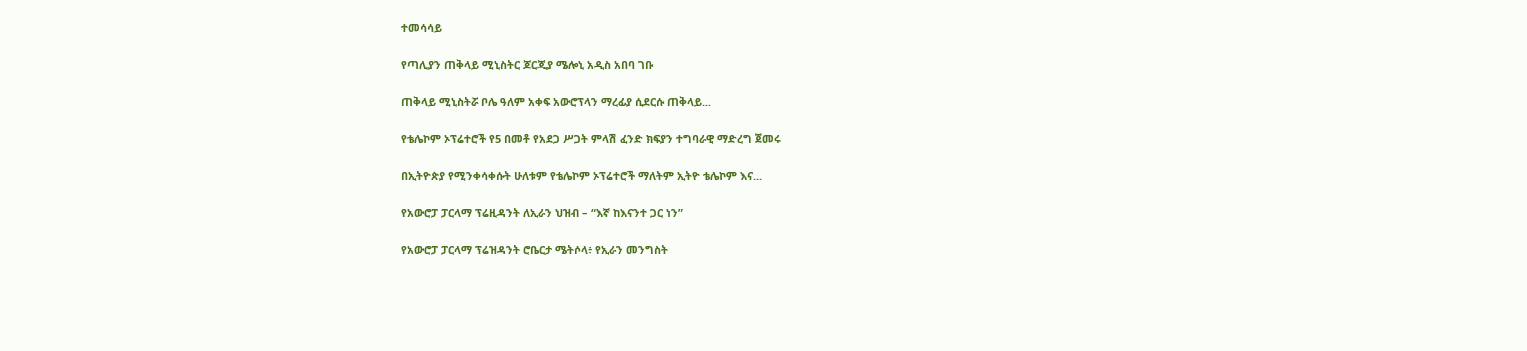ተመሳሳይ

የጣሊያን ጠቅላይ ሚኒስትር ጆርጂያ ሜሎኒ አዲስ አበባ ገቡ

ጠቅላይ ሚኒስትሯ ቦሌ ዓለም አቀፍ አውሮፕላን ማረፊያ ሲደርሱ ጠቅላይ...

የቴሌኮም ኦፕሬተሮች የ5 በመቶ የአደጋ ሥጋት ምላሽ ፈንድ ክፍያን ተግባራዊ ማድረግ ጀመሩ

በኢትዮጵያ የሚንቀሳቀሱት ሁለቱም የቴሌኮም ኦፕሬተሮች ማለትም ኢትዮ ቴሌኮም እና...

የአውሮፓ ፓርላማ ፕሬዚዳንት ለኢራን ህዝብ – “እኛ ከእናንተ ጋር ነን”

የአውሮፓ ፓርላማ ፕሬዝዳንት ሮቤርታ ሜትሶላ፥ የኢራን መንግስት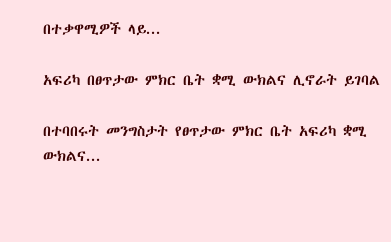በተቃዋሚዎች ላይ...

አፍሪካ በፀጥታው ምክር ቤት ቋሚ ውክልና ሊኖራት ይገባል

በተባበሩት መንግስታት የፀጥታው ምክር ቤት አፍሪካ ቋሚ ውክልና...